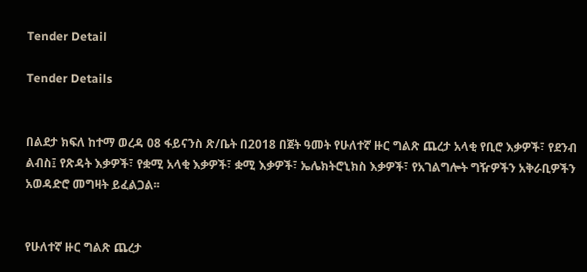Tender Detail

Tender Details


በልደታ ክፍለ ከተማ ወረዳ 08 ፋይናንስ ጽ/ቤት በ2018 በጀት ዓመት የሁለተኛ ዙር ግልጽ ጨረታ አላቂ የቢሮ እቃዎች፣ የደንብ ልብስ፤ የጽዳት እቃዎች፣ የቋሚ አላቂ እቃዎች፣ ቋሚ እቃዎች፣ ኤሌክትሮኒክስ እቃዎች፣ የአገልግሎት ግዥዎችን አቅራቢዎችን አወዳድሮ መግዛት ይፈልጋል፡፡


የሁለተኛ ዙር ግልጽ ጨረታ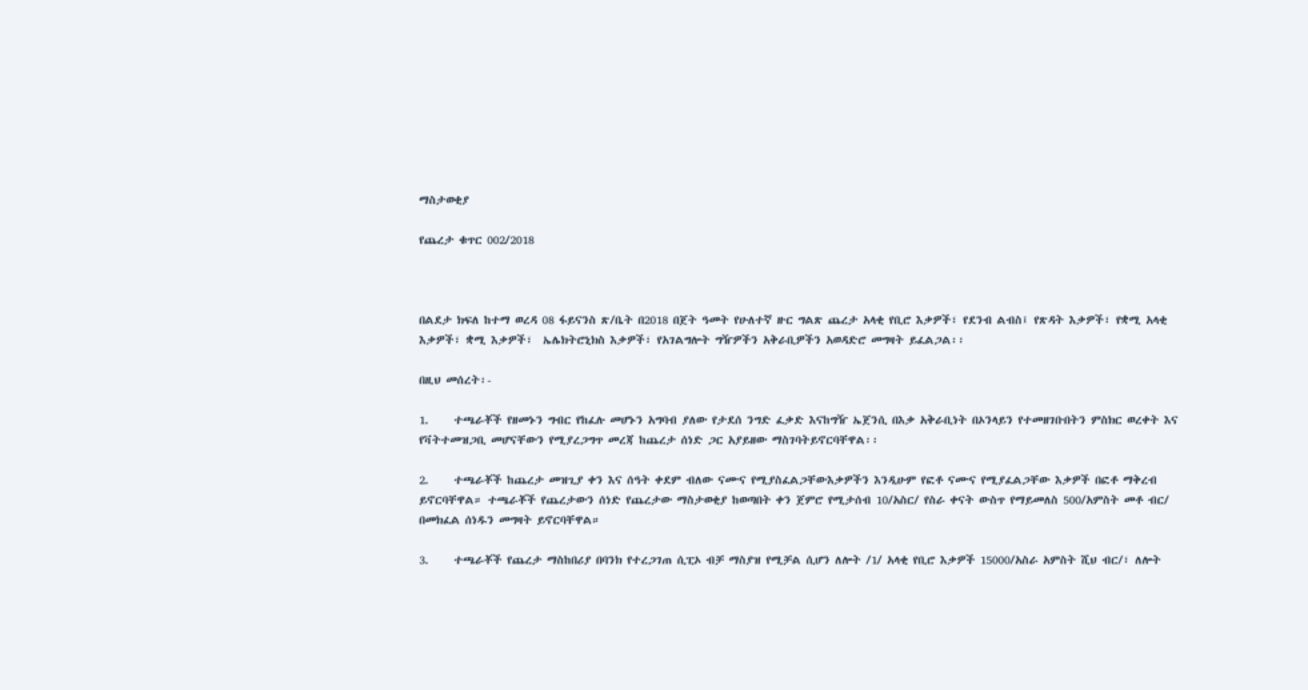ማስታወቂያ

የጨረታ ቁጥር 002/2018



በልደታ ክፍለ ከተማ ወረዳ 08 ፋይናንስ ጽ/ቤት በ2018 በጀት ዓመት የሁለተኛ ዙር ግልጽ ጨረታ አላቂ የቢሮ እቃዎች፣ የደንብ ልብስ፤ የጽዳት እቃዎች፣ የቋሚ አላቂ እቃዎች፣ ቋሚ እቃዎች፣  ኤሌክትሮኒክስ እቃዎች፣ የአገልግሎት ግዥዎችን አቅራቢዎችን አወዳድሮ መግዛት ይፈልጋል፡፡

በዚህ መሰረት፡-

1.     ተጫራቾች የዘመኑን ግብር የከፈሉ መሆኑን አግባብ ያለው የታደሰ ንግድ ፈቃድ እናከግዥ ኤጀንሲ በእቃ አቅራቢነት በኦንላይን የተመዘገቡበትን ምስክር ወረቀት እና የቫትተመዝጋቢ መሆናቸውን የሚያረጋግጥ መረጃ ከጨረታ ሰነድ ጋር አያይዘው ማስገባትይኖርባቸዋል፡፡

2.     ተጫራቾች ከጨረታ መዝጊያ ቀን እና ሰዓት ቀደም ብለው ናሙና የሚያስፈልጋቸውእቃዎችን እንዲሁም የፎቶ ናሙና የሚያፈልጋቸው እቃዎች በፎቶ ማቅረብ ይኖርባቸዋል። ተጫራቾች የጨረታውን ሰነድ የጨረታው ማስታወቂያ ከወጣበት ቀን ጀምሮ የሚታሰብ 10/አስር/ የስራ ቀናት ውስጥ የማይመለስ 500/አምስት መቶ ብር/ በመክፈል ሰነዱን መግዛት ይኖርባቸዋል።

3.     ተጫራቾች የጨረታ ማስከበሪያ በባንክ የተረጋገጠ ሲፒኦ ብቻ ማስያዝ የሚቻል ሲሆን ለሎት /1/ አላቂ የቢሮ እቃዎች 15000/አስራ አምስት ሺህ ብር/፣ ለሎት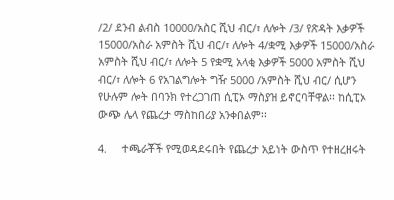/2/ ደንብ ልብስ 10000/አስር ሺህ ብር/፣ ለሎት /3/ የጽዳት እቃዎች 15000/አስራ አምስት ሺህ ብር/፣ ለሎት 4/ቋሚ እቃዎች 15000/አስራ አምስት ሺህ ብር/፣ ለሎት 5 የቋሚ አላቂ እቃዎች 5000 አምስት ሺህ ብር/፣ ለሎት 6 የአገልግሎት ግዥ 5000 /አምስት ሺህ ብር/ ሲሆን የሁሉም ሎት በባንክ የተረጋገጠ ሲፒኦ ማስያዝ ይኖርባቸዋል፡፡ ከሲፒኦ ውጭ ሌላ የጨረታ ማስከበሪያ አንቀበልም፡፡

4.     ተጫራቾች የሚወዳደሩበት የጨረታ አይነት ውስጥ የተዘረዘሩት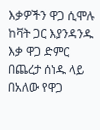እቃዎችን ዋጋ ሲሞሉ ከቫት ጋር እያንዳንዱ እቃ ዋጋ ድምር በጨረታ ሰነዱ ላይ በአለው የዋጋ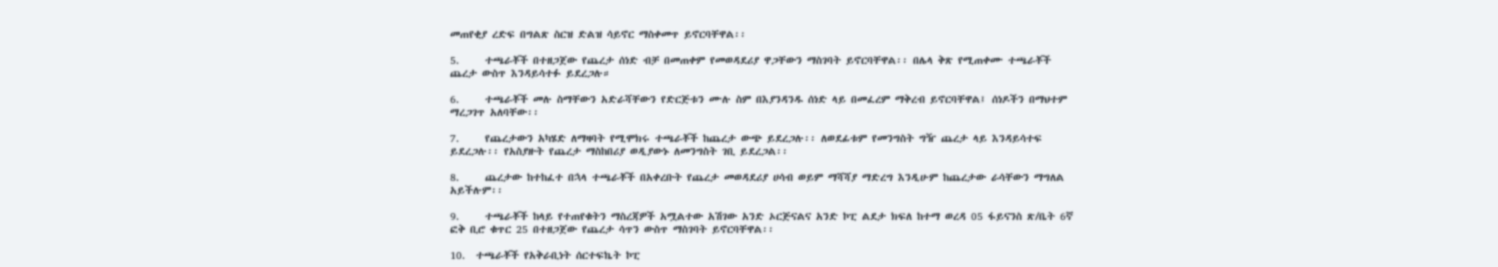መጠየቂያ ረድፍ በግልጽ ስርዝ ድልዝ ሳይኖር ማስቀመጥ ይኖርባቸዋል፡፡

5.     ተጫራቾች በተዘጋጀው የጨረታ ሰነድ ብቻ በመጠቀም የመወዳደሪያ ዋጋቸውን ማስገባት ይኖርባቸዋል፡፡ በሌላ ቅጽ የሚጠቀሙ ተጫራቾች ጨረታ ውስጥ እንዳይሳተፉ ይደረጋሉ።

6.     ተጫራቾች መሉ ስማቸውን አድራሻቸውን የድርጅቱን ሙሉ ስም በእያንዳንዱ ሰነድ ላይ በመፈረም ማቅረብ ይኖርባቸዋል፤ ሰነዶችን በማህተም ማረጋገጥ አለባቸው፡፡

7.     የጨረታውን አካሄድ ለማዛባት የሚሞክሩ ተጫራቾች ከጨረታ ውጭ ይደረጋሉ፡፡ ለወደፊቱም የመንግስት ግዥ ጨረታ ላይ እንዳይሳተፍ ይደረጋሉ፡፡ የአስያዙት የጨረታ ማስከበሪያ ወዲያውኑ ለመንግስት ገቢ ይደረጋል፡፡

8.     ጨረታው ከተከፈተ በኋላ ተጫራቾች በአቀረቡት የጨረታ መወዳደሪያ ሀሳብ ወይም ማሻሻያ ማድረግ እንዲሁም ከጨረታው ራሳቸውን ማግለል አይችሉም፡፡

9.     ተጫራቾች ከላይ የተጠየቁትን ማስረጃዎች አሟልተው አሽገው አንድ ኦርጅናልና አንድ ኮፒ ልደታ ክፍለ ከተማ ወረዳ 05 ፋይናንስ ጽ/ቤት 6ኛ ፎቅ ቢሮ ቁጥር 25 በተዘጋጀው የጨረታ ሳጥን ውስጥ ማስገባት ይኖርባቸዋል፡፡

10.  ተጫራቾች የአቅራቢነት ሰርተፍኬት ኮፒ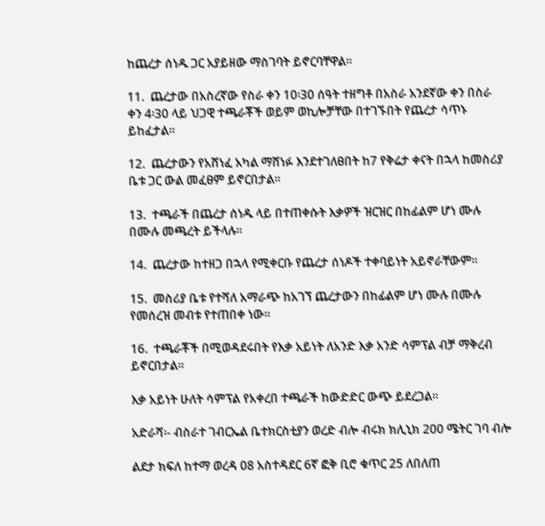ከጨረታ ሰነዱ ጋር አያይዘው ማስገባት ይኖርባቸዋል፡፡

11.  ጨረታው በአስረኛው የስራ ቀን 10፡30 ሰዓት ተዘግቶ በአስራ አንደኛው ቀን በስራ ቀን 4፡30 ላይ ህጋዊ ተጫራቾች ወይም ወኪሎቻቸው በተገኙበት የጨረታ ሳጥኑ ይከፈታል፡፡

12.  ጨረታውን የአሸነፈ አካል ማሸነፉ እንደተገለፀበት ከ7 የቅሬታ ቀናት በኋላ ከመስሪያ ቤቱ ጋር ውል መፈፀም ይኖርበታል፡፡

13.  ተጫራች በጨረታ ሰነዱ ላይ በተጠቀሱት እቃዎች ዝርዝር በከፊልም ሆነ ሙሉ በሙሉ መጫረት ይችላሉ፡፡

14.  ጨረታው ከተዘጋ በኋላ የሚቀርቡ የጨረታ ሰነዶች ተቀባይነት አይኖራቸውም፡፡

15.  መስሪያ ቤቱ የተሻለ አማራጭ ከአገኘ ጨረታውን በከፊልም ሆነ ሙሉ በሙሉ የመሰረዝ መብቱ የተጠበቀ ነው።

16.  ተጫራቾች በሚወዳደሩበት የእቃ አይነት ለአንድ እቃ አንድ ሳምፕል ብቻ ማቅረብ ይኖርበታል።

እቃ አይነት ሁለት ሳምፕል የአቀረበ ተጫራች ከውድድር ውጭ ይደረጋል፡፡

አድራሻ፡- ብስራተ ገብርኤል ቤተክርስቲያን ወረድ ብሎ ብሩክ ክሊኒክ 200 ሜትር ገባ ብሎ

ልደታ ክፍለ ከተማ ወረዳ 08 አስተዳደር 6ኛ ፎቅ ቢሮ ቁጥር 25 ለበለጠ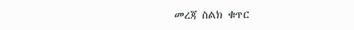መረጃ ስልክ ቁጥር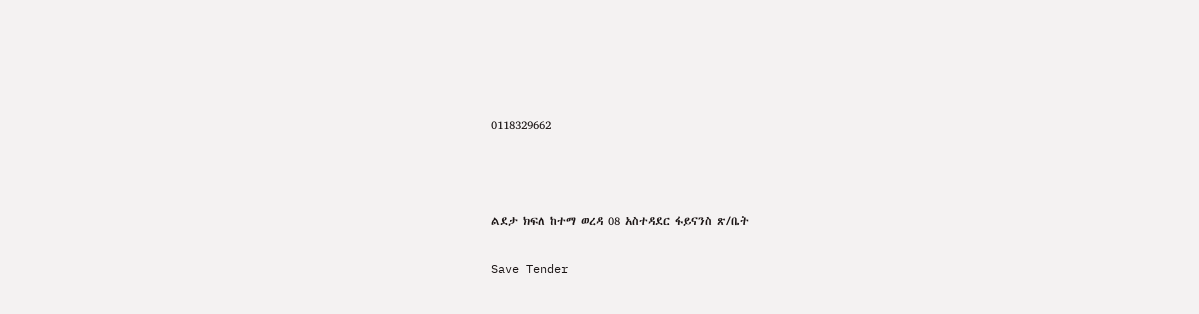0118329662



ልደታ ክፍለ ከተማ ወረዳ 08 አስተዳደር ፋይናንስ ጽ/ቤት

Save Tender